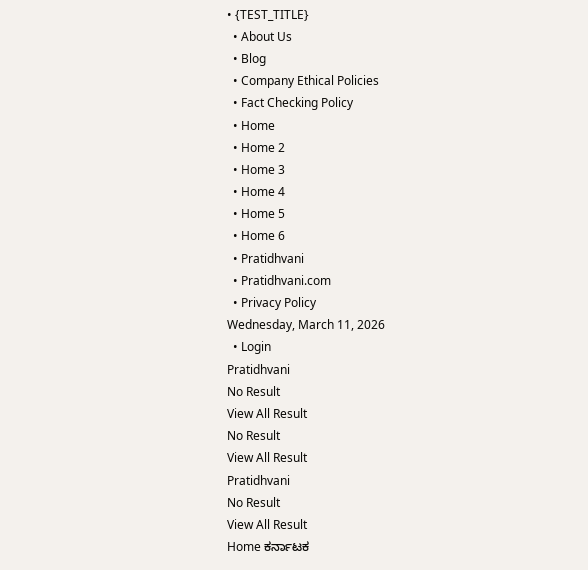• {TEST_TITLE}
  • About Us
  • Blog
  • Company Ethical Policies
  • Fact Checking Policy
  • Home
  • Home 2
  • Home 3
  • Home 4
  • Home 5
  • Home 6
  • Pratidhvani
  • Pratidhvani.com
  • Privacy Policy
Wednesday, March 11, 2026
  • Login
Pratidhvani
No Result
View All Result
No Result
View All Result
Pratidhvani
No Result
View All Result
Home ಕರ್ನಾಟಕ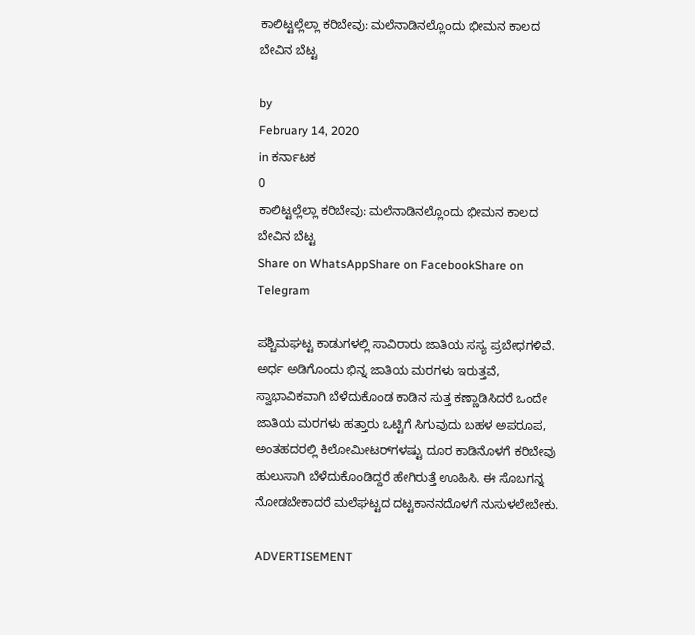ಕಾಲಿಟ್ಟಲ್ಲೆಲ್ಲಾ ಕರಿಬೇವು: ಮಲೆನಾಡಿನಲ್ಲೊಂದು ಭೀಮನ ಕಾಲದ ಬೇವಿನ ಬೆಟ್ಟ

by
February 14, 2020
in ಕರ್ನಾಟಕ
0
ಕಾಲಿಟ್ಟಲ್ಲೆಲ್ಲಾ ಕರಿಬೇವು: ಮಲೆನಾಡಿನಲ್ಲೊಂದು ಭೀಮನ ಕಾಲದ ಬೇವಿನ ಬೆಟ್ಟ
Share on WhatsAppShare on FacebookShare on Telegram

ಪಶ್ಚಿಮಘಟ್ಟ ಕಾಡುಗಳಲ್ಲಿ ಸಾವಿರಾರು ಜಾತಿಯ ಸಸ್ಯ ಪ್ರಬೇಧಗಳಿವೆ. ಅರ್ಧ ಅಡಿಗೊಂದು ಭಿನ್ನ ಜಾತಿಯ ಮರಗಳು ಇರುತ್ತವೆ, ಸ್ವಾಭಾವಿಕವಾಗಿ ಬೆಳೆದುಕೊಂಡ ಕಾಡಿನ ಸುತ್ತ ಕಣ್ಣಾಡಿಸಿದರೆ ಒಂದೇ ಜಾತಿಯ ಮರಗಳು ಹತ್ತಾರು ಒಟ್ಟಿಗೆ ಸಿಗುವುದು ಬಹಳ ಅಪರೂಪ, ಅಂತಹದರಲ್ಲಿ ಕಿಲೋಮೀಟರ್‌ಗಳಷ್ಟು ದೂರ ಕಾಡಿನೊಳಗೆ ಕರಿಬೇವು ಹುಲುಸಾಗಿ ಬೆಳೆದುಕೊಂಡಿದ್ದರೆ ಹೇಗಿರುತ್ತೆ ಊಹಿಸಿ. ಈ ಸೊಬಗನ್ನ ನೋಡಬೇಕಾದರೆ ಮಲೆಘಟ್ಟದ ದಟ್ಟಕಾನನದೊಳಗೆ ನುಸುಳಲೇಬೇಕು.

ADVERTISEMENT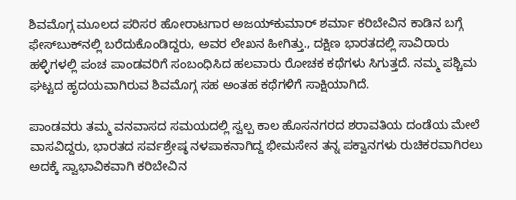ಶಿವಮೊಗ್ಗ ಮೂಲದ ಪರಿಸರ ಹೋರಾಟಗಾರ ಅಜಯ್‌ಕುಮಾರ್‌ ಶರ್ಮಾ ಕರಿಬೇವಿನ ಕಾಡಿನ ಬಗ್ಗೆ ಫೇಸ್‌ಬುಕ್‌ನಲ್ಲಿ ಬರೆದುಕೊಂಡಿದ್ದರು, ಅವರ ಲೇಖನ ಹೀಗಿತ್ತು., ದಕ್ಷಿಣ ಭಾರತದಲ್ಲಿ ಸಾವಿರಾರು ಹಳ್ಳಿಗಳಲ್ಲಿ ಪಂಚ ಪಾಂಡವರಿಗೆ ಸಂಬಂಧಿಸಿದ ಹಲವಾರು ರೋಚಕ ಕಥೆಗಳು ಸಿಗುತ್ತದೆ. ನಮ್ಮ ಪಶ್ಚಿಮ ಘಟ್ಟದ ಹೃದಯವಾಗಿರುವ ಶಿವಮೊಗ್ಗ ಸಹ ಅಂತಹ ಕಥೆಗಳಿಗೆ ಸಾಕ್ಷಿಯಾಗಿದೆ.

ಪಾಂಡವರು ತಮ್ಮ ವನವಾಸದ ಸಮಯದಲ್ಲಿ ಸ್ವಲ್ಪ ಕಾಲ ಹೊಸನಗರದ ಶರಾವತಿಯ ದಂಡೆಯ ಮೇಲೆ ವಾಸವಿದ್ದರು, ಭಾರತದ ಸರ್ವಶ್ರೇಷ್ಠ ನಳಪಾಕನಾಗಿದ್ದ ಭೀಮಸೇನ ತನ್ನ ಪಕ್ವಾನಗಳು ರುಚಿಕರವಾಗಿರಲು ಅದಕ್ಕೆ ಸ್ವಾಭಾವಿಕವಾಗಿ ಕರಿಬೇವಿನ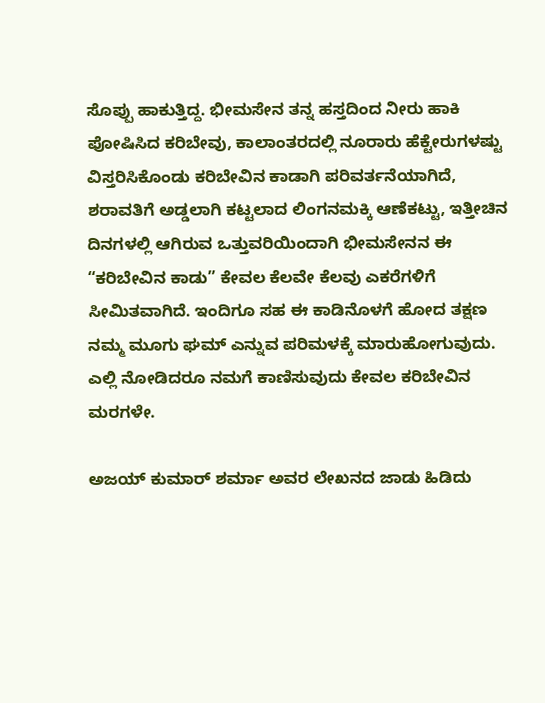ಸೊಪ್ಪು ಹಾಕುತ್ತಿದ್ದ. ಭೀಮಸೇನ ತನ್ನ ಹಸ್ತದಿಂದ ನೀರು ಹಾಕಿ ಪೋಷಿಸಿದ ಕರಿಬೇವು, ಕಾಲಾಂತರದಲ್ಲಿ ನೂರಾರು ಹೆಕ್ಟೇರುಗಳಷ್ಟು ವಿಸ್ತರಿಸಿಕೊಂಡು ಕರಿಬೇವಿನ ಕಾಡಾಗಿ ಪರಿವರ್ತನೆಯಾಗಿದೆ, ಶರಾವತಿಗೆ ಅಡ್ಡಲಾಗಿ ಕಟ್ಟಲಾದ ಲಿಂಗನಮಕ್ಕಿ ಆಣೆಕಟ್ಟು, ಇತ್ತೀಚಿನ ದಿನಗಳಲ್ಲಿ ಆಗಿರುವ ಒತ್ತುವರಿಯಿಂದಾಗಿ ಭೀಮಸೇನನ ಈ “ಕರಿಬೇವಿನ ಕಾಡು” ಕೇವಲ ಕೆಲವೇ ಕೆಲವು ಎಕರೆಗಳಿಗೆ ಸೀಮಿತವಾಗಿದೆ. ಇಂದಿಗೂ ಸಹ ಈ ಕಾಡಿನೊಳಗೆ ಹೋದ ತಕ್ಷಣ ನಮ್ಮ ಮೂಗು ಘಮ್ ಎನ್ನುವ ಪರಿಮಳಕ್ಕೆ ಮಾರುಹೋಗುವುದು. ಎಲ್ಲಿ ನೋಡಿದರೂ ನಮಗೆ ಕಾಣಿಸುವುದು ಕೇವಲ ಕರಿಬೇವಿನ ಮರಗಳೇ.

ಅಜಯ್‌ ಕುಮಾರ್‌ ಶರ್ಮಾ ಅವರ ಲೇಖನದ ಜಾಡು ಹಿಡಿದು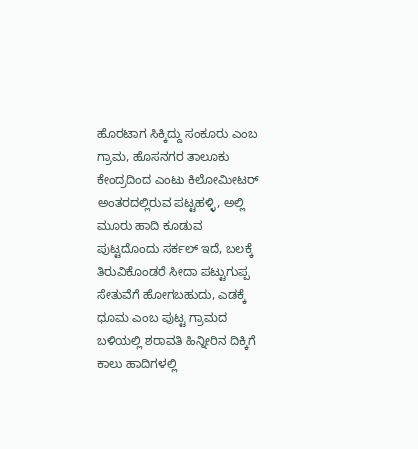ಹೊರಟಾಗ ಸಿಕ್ಕಿದ್ದು ಸಂಕೂರು ಎಂಬ ಗ್ರಾಮ, ಹೊಸನಗರ ತಾಲೂಕು ಕೇಂದ್ರದಿಂದ ಎಂಟು ಕಿಲೋಮೀಟರ್‌ ಅಂತರದಲ್ಲಿರುವ ಪಟ್ಟಹಳ್ಳಿ, ಅಲ್ಲಿ ಮೂರು ಹಾದಿ ಕೂಡುವ ಪುಟ್ಟದೊಂದು ಸರ್ಕಲ್‌ ಇದೆ, ಬಲಕ್ಕೆ ತಿರುವಿಕೊಂಡರೆ ಸೀದಾ ಪಟ್ಟುಗುಪ್ಪ ಸೇತುವೆಗೆ ಹೋಗಬಹುದು, ಎಡಕ್ಕೆ ಧೂಮ ಎಂಬ ಪುಟ್ಟ ಗ್ರಾಮದ ಬಳಿಯಲ್ಲಿ ಶರಾವತಿ ಹಿನ್ನೀರಿನ ದಿಕ್ಕಿಗೆ ಕಾಲು ಹಾದಿಗಳಲ್ಲಿ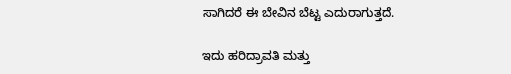ಸಾಗಿದರೆ ಈ ಬೇವಿನ ಬೆಟ್ಟ ಎದುರಾಗುತ್ತದೆ.

ಇದು ಹರಿದ್ರಾವತಿ ಮತ್ತು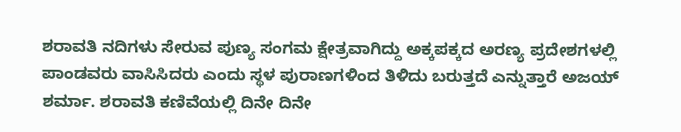ಶರಾವತಿ ನದಿಗಳು ಸೇರುವ ಪುಣ್ಯ ಸಂಗಮ ಕ್ಷೇತ್ರವಾಗಿದ್ದು ಅಕ್ಕಪಕ್ಕದ ಅರಣ್ಯ ಪ್ರದೇಶಗಳಲ್ಲಿ ಪಾಂಡವರು ವಾಸಿಸಿದರು ಎಂದು ಸ್ಥಳ ಪುರಾಣಗಳಿಂದ ತಿಳಿದು ಬರುತ್ತದೆ ಎನ್ನುತ್ತಾರೆ ಅಜಯ್‌ ಶರ್ಮಾ. ಶರಾವತಿ ಕಣಿವೆಯಲ್ಲಿ ದಿನೇ ದಿನೇ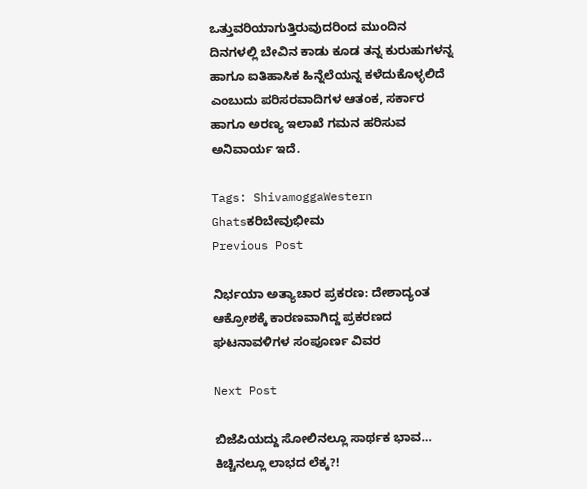ಒತ್ತುವರಿಯಾಗುತ್ತಿರುವುದರಿಂದ ಮುಂದಿನ ದಿನಗಳಲ್ಲಿ ಬೇವಿನ ಕಾಡು ಕೂಡ ತನ್ನ ಕುರುಹುಗಳನ್ನ ಹಾಗೂ ಐತಿಹಾಸಿಕ ಹಿನ್ನೆಲೆಯನ್ನ ಕಳೆದುಕೊಳ್ಳಲಿದೆ ಎಂಬುದು ಪರಿಸರವಾದಿಗಳ ಆತಂಕ, ಸರ್ಕಾರ ಹಾಗೂ ಅರಣ್ಯ ಇಲಾಖೆ ಗಮನ ಹರಿಸುವ ಅನಿವಾರ್ಯ ಇದೆ.

Tags: ShivamoggaWestern Ghatsಕರಿಬೇವುಭೀಮ
Previous Post

ನಿರ್ಭಯಾ ಅತ್ಯಾಚಾರ ಪ್ರಕರಣ: ದೇಶಾದ್ಯಂತ ಆಕ್ರೋಶಕ್ಕೆ ಕಾರಣವಾಗಿದ್ದ ಪ್ರಕರಣದ ಘಟನಾವಳಿಗಳ ಸಂಪೂರ್ಣ ವಿವರ

Next Post

ಬಿಜೆಪಿಯದ್ದು ಸೋಲಿನಲ್ಲೂ ಸಾರ್ಥಕ ಭಾವ… ಕಿಚ್ಚಿನಲ್ಲೂ ಲಾಭದ ಲೆಕ್ಕ?!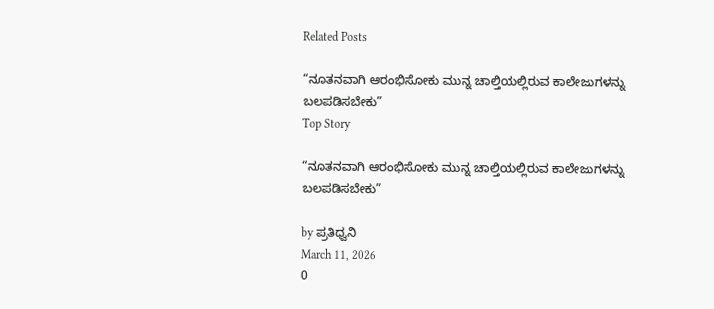Related Posts

“ನೂತನವಾಗಿ ಆರಂಭಿಸೋಕು ಮುನ್ನ ಚಾಲ್ತಿಯಲ್ಲಿರುವ ಕಾಲೇಜುಗಳನ್ನು ಬಲಪಡಿಸಬೇಕು”
Top Story

“ನೂತನವಾಗಿ ಆರಂಭಿಸೋಕು ಮುನ್ನ ಚಾಲ್ತಿಯಲ್ಲಿರುವ ಕಾಲೇಜುಗಳನ್ನು ಬಲಪಡಿಸಬೇಕು”

by ಪ್ರತಿಧ್ವನಿ
March 11, 2026
0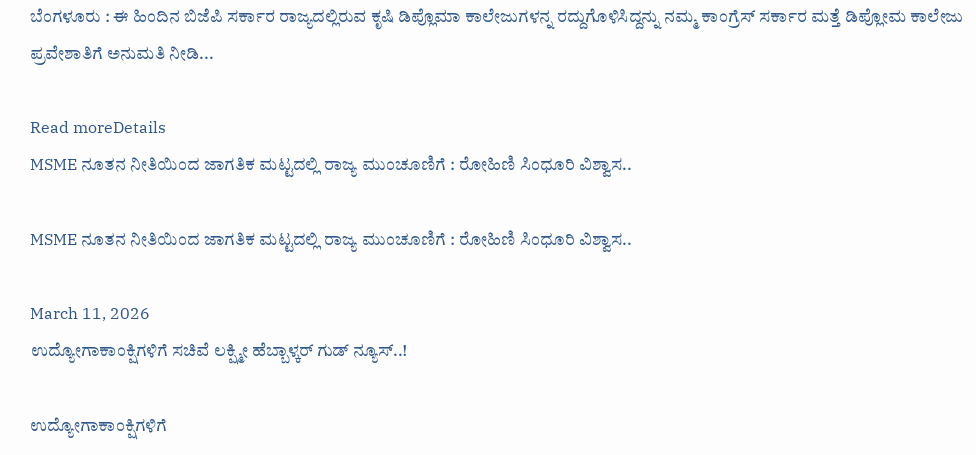ಬೆಂಗಳೂರು : ಈ ಹಿಂದಿನ ಬಿಜೆಪಿ ಸರ್ಕಾರ ರಾಜ್ಯದಲ್ಲಿರುವ ಕೃಷಿ ಡಿಪ್ಲೊಮಾ ಕಾಲೇಜುಗಳನ್ನ ರದ್ದುಗೊಳಿಸಿದ್ದನ್ನು ನಮ್ಮ ಕಾಂಗ್ರೆಸ್ ಸರ್ಕಾರ ಮತ್ತೆ ಡಿಪ್ಲೋಮ ಕಾಲೇಜು ಪ್ರವೇಶಾತಿಗೆ ಅನುಮತಿ ನೀಡಿ...

Read moreDetails
MSME ನೂತನ ನೀತಿಯಿಂದ ಜಾಗತಿಕ ಮಟ್ಟದಲ್ಲಿ ರಾಜ್ಯ ಮುಂಚೂಣಿಗೆ : ರೋಹಿಣಿ ಸಿಂಧೂರಿ ವಿಶ್ವಾಸ..

MSME ನೂತನ ನೀತಿಯಿಂದ ಜಾಗತಿಕ ಮಟ್ಟದಲ್ಲಿ ರಾಜ್ಯ ಮುಂಚೂಣಿಗೆ : ರೋಹಿಣಿ ಸಿಂಧೂರಿ ವಿಶ್ವಾಸ..

March 11, 2026
ಉದ್ಯೋಗಾಕಾಂಕ್ಷಿಗಳಿಗೆ ಸಚಿವೆ ಲಕ್ಷ್ಮೀ ಹೆಬ್ಬಾಳ್ಕರ್‌ ಗುಡ್‌ ನ್ಯೂಸ್..!

ಉದ್ಯೋಗಾಕಾಂಕ್ಷಿಗಳಿಗೆ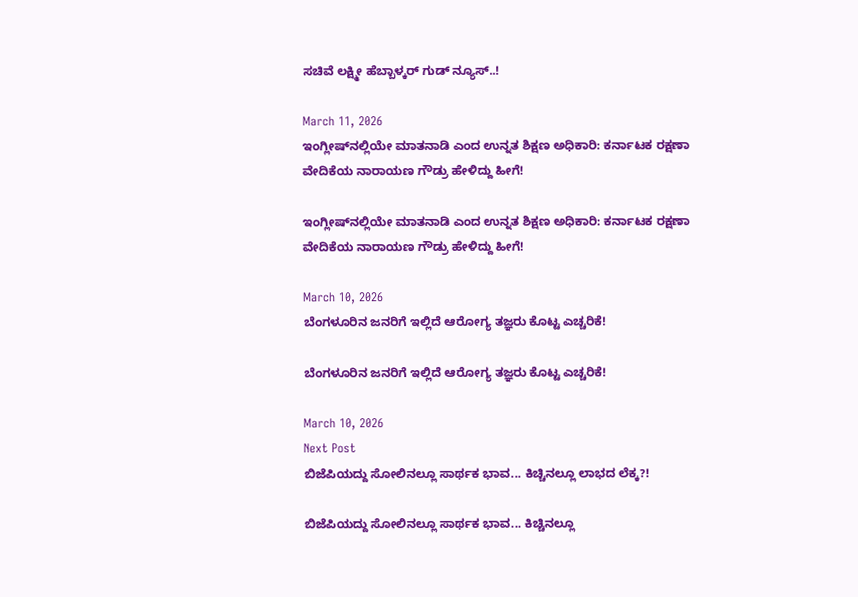ಸಚಿವೆ ಲಕ್ಷ್ಮೀ ಹೆಬ್ಬಾಳ್ಕರ್‌ ಗುಡ್‌ ನ್ಯೂಸ್..!

March 11, 2026
ಇಂಗ್ಲೀಷ್‌ನಲ್ಲಿಯೇ ಮಾತನಾಡಿ ಎಂದ ಉನ್ನತ ಶಿಕ್ಷಣ ಅಧಿಕಾರಿ: ಕರ್ನಾಟಕ ರಕ್ಷಣಾ ವೇದಿಕೆಯ ನಾರಾಯಣ ಗೌಡ್ರು ಹೇಳಿದ್ದು ಹೀಗೆ!

ಇಂಗ್ಲೀಷ್‌ನಲ್ಲಿಯೇ ಮಾತನಾಡಿ ಎಂದ ಉನ್ನತ ಶಿಕ್ಷಣ ಅಧಿಕಾರಿ: ಕರ್ನಾಟಕ ರಕ್ಷಣಾ ವೇದಿಕೆಯ ನಾರಾಯಣ ಗೌಡ್ರು ಹೇಳಿದ್ದು ಹೀಗೆ!

March 10, 2026
ಬೆಂಗಳೂರಿನ ಜನರಿಗೆ ಇಲ್ಲಿದೆ ಆರೋಗ್ಯ ತಜ್ಞರು ಕೊಟ್ಟ ಎಚ್ಚರಿಕೆ!

ಬೆಂಗಳೂರಿನ ಜನರಿಗೆ ಇಲ್ಲಿದೆ ಆರೋಗ್ಯ ತಜ್ಞರು ಕೊಟ್ಟ ಎಚ್ಚರಿಕೆ!

March 10, 2026
Next Post
ಬಿಜೆಪಿಯದ್ದು ಸೋಲಿನಲ್ಲೂ ಸಾರ್ಥಕ ಭಾವ... ಕಿಚ್ಚಿನಲ್ಲೂ ಲಾಭದ ಲೆಕ್ಕ?!

ಬಿಜೆಪಿಯದ್ದು ಸೋಲಿನಲ್ಲೂ ಸಾರ್ಥಕ ಭಾವ... ಕಿಚ್ಚಿನಲ್ಲೂ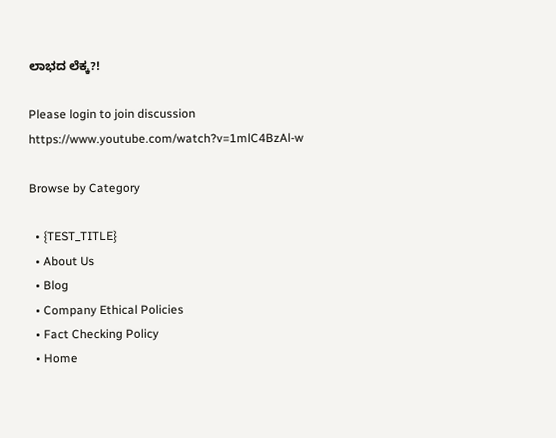ಲಾಭದ ಲೆಕ್ಕ?!

Please login to join discussion
https://www.youtube.com/watch?v=1mlC4BzAl-w

Browse by Category

  • {TEST_TITLE}
  • About Us
  • Blog
  • Company Ethical Policies
  • Fact Checking Policy
  • Home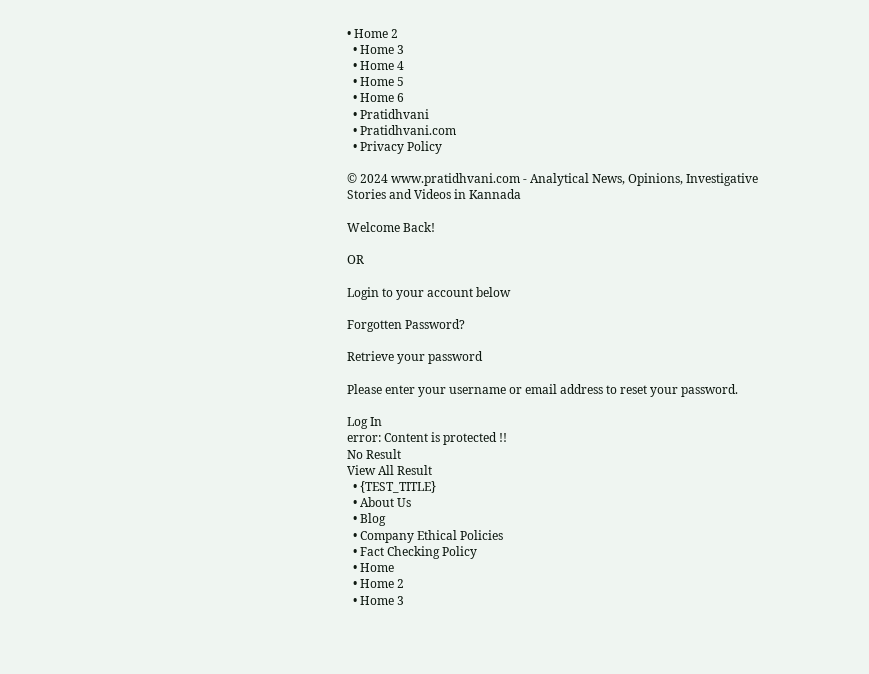• Home 2
  • Home 3
  • Home 4
  • Home 5
  • Home 6
  • Pratidhvani
  • Pratidhvani.com
  • Privacy Policy

© 2024 www.pratidhvani.com - Analytical News, Opinions, Investigative Stories and Videos in Kannada

Welcome Back!

OR

Login to your account below

Forgotten Password?

Retrieve your password

Please enter your username or email address to reset your password.

Log In
error: Content is protected !!
No Result
View All Result
  • {TEST_TITLE}
  • About Us
  • Blog
  • Company Ethical Policies
  • Fact Checking Policy
  • Home
  • Home 2
  • Home 3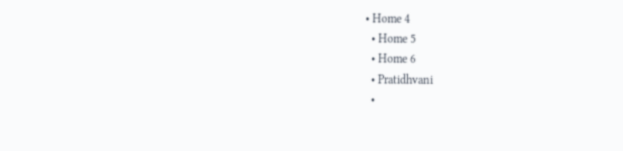• Home 4
  • Home 5
  • Home 6
  • Pratidhvani
  •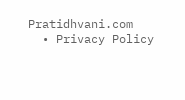Pratidhvani.com
  • Privacy Policy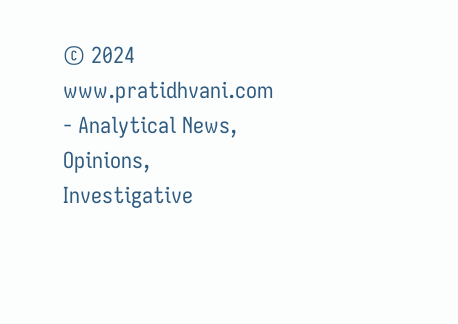© 2024 www.pratidhvani.com - Analytical News, Opinions, Investigative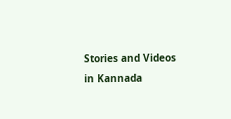Stories and Videos in Kannada